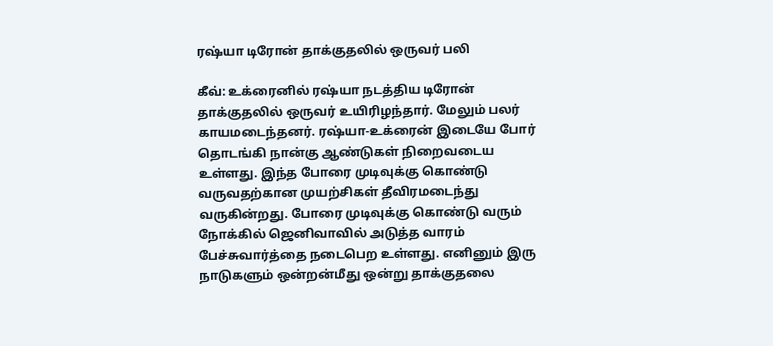ரஷ்யா டிரோன் தாக்குதலில் ஒருவர் பலி

கீவ்: உக்ரைனில் ரஷ்யா நடத்திய டிரோன் தாக்குதலில் ஒருவர் உயிரிழந்தார். மேலும் பலர் காயமடைந்தனர். ரஷ்யா-உக்ரைன் இடையே போர் தொடங்கி நான்கு ஆண்டுகள் நிறைவடைய உள்ளது. இந்த போரை முடிவுக்கு கொண்டு வருவதற்கான முயற்சிகள் தீவிரமடைந்து வருகின்றது. போரை முடிவுக்கு கொண்டு வரும் நோக்கில் ஜெனிவாவில் அடுத்த வாரம் பேச்சுவார்த்தை நடைபெற உள்ளது. எனினும் இரு நாடுகளும் ஒன்றன்மீது ஒன்று தாக்குதலை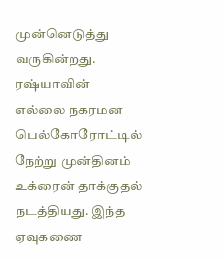முன்னெடுத்து வருகின்றது. ரஷ்யாவின் எல்லை நகரமன பெல்கோரோட்டில் நேற்று முன்தினம் உக்ரைன் தாக்குதல் நடத்தியது. இந்த ஏவுகணை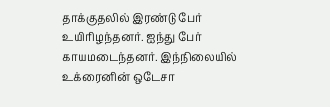தாக்குதலில் இரண்டு பேர் உயிரிழந்தனர். ஐந்து பேர் காயமடைந்தனர். இந்நிலையில் உக்ரைனின் ஒடேசா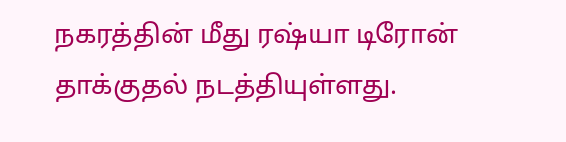நகரத்தின் மீது ரஷ்யா டிரோன் தாக்குதல் நடத்தியுள்ளது.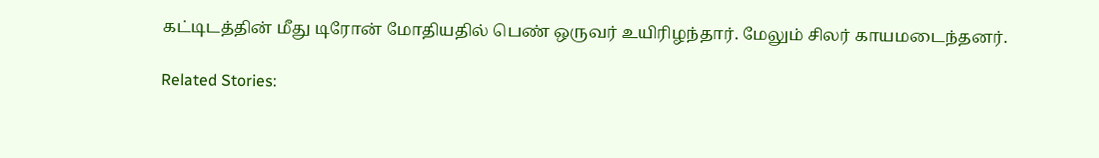கட்டிடத்தின் மீது டிரோன் மோதியதில் பெண் ஒருவர் உயிரிழந்தார். மேலும் சிலர் காயமடைந்தனர்.

Related Stories: